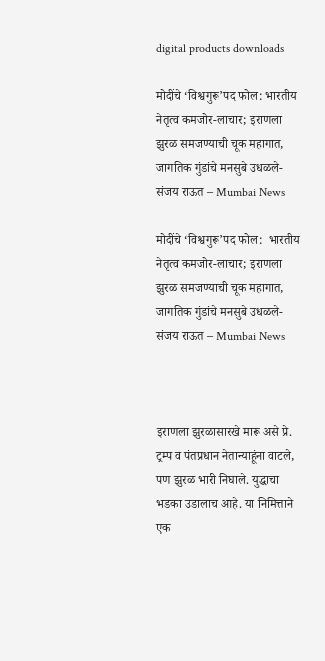digital products downloads

मोदींचे ‘विश्वगुरू’पद फोल: भारतीय नेतृत्व कमजोर-लाचार; इराणला झुरळ समजण्याची चूक महागात, जागतिक गुंडांचे मनसुबे उधळले- संजय राऊत – Mumbai News

मोदींचे ‘विश्वगुरू’पद फोल:  भारतीय नेतृत्व कमजोर-लाचार; इराणला झुरळ समजण्याची चूक महागात, जागतिक गुंडांचे मनसुबे उधळले- संजय राऊत – Mumbai News



इराणला झुरळासारखे मारू असे प्रे. ट्रम्प व पंतप्रधान नेतान्याहूंना वाटले, पण झुरळ भारी निघाले. युद्धाचा भडका उडालाच आहे. या निमित्ताने एक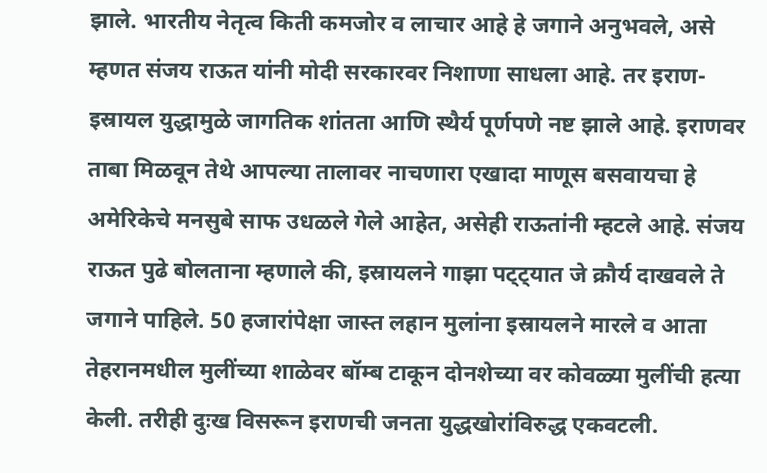झाले. भारतीय नेतृत्व किती कमजोर व लाचार आहे हे जगाने अनुभवले, असे म्हणत संजय राऊत यांनी मोदी सरकारवर निशाणा साधला आहे. तर इराण-इस्रायल युद्धामुळे जागतिक शांतता आणि स्थैर्य पूर्णपणे नष्ट झाले आहे. इराणवर ताबा मिळवून तेथे आपल्या तालावर नाचणारा एखादा माणूस बसवायचा हे अमेरिकेचे मनसुबे साफ उधळले गेले आहेत, असेही राऊतांनी म्हटले आहे. संजय राऊत पुढे बोलताना म्हणाले की, इस्रायलने गाझा पट्ट्यात जे क्रौर्य दाखवले ते जगाने पाहिले. 50 हजारांपेक्षा जास्त लहान मुलांना इस्रायलने मारले व आता तेहरानमधील मुलींच्या शाळेवर बॉम्ब टाकून दोनशेच्या वर कोवळ्या मुलींची हत्या केली. तरीही दुःख विसरून इराणची जनता युद्धखोरांविरुद्ध एकवटली.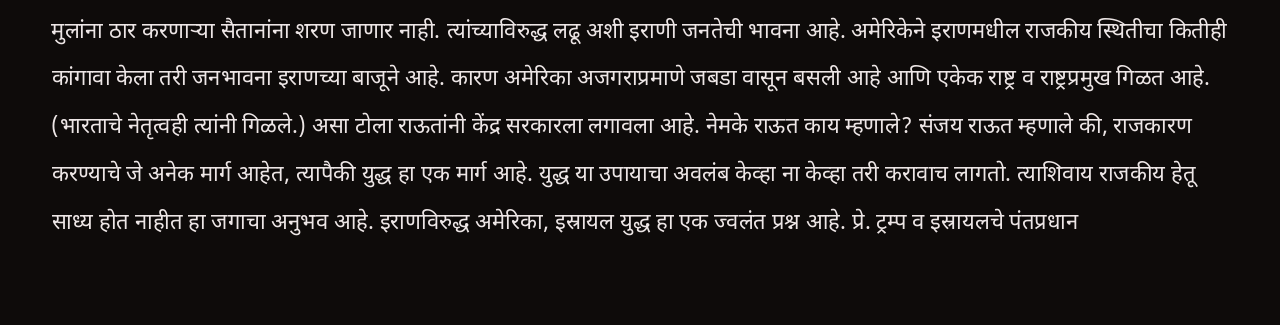मुलांना ठार करणाऱ्या सैतानांना शरण जाणार नाही. त्यांच्याविरुद्ध लढू अशी इराणी जनतेची भावना आहे. अमेरिकेने इराणमधील राजकीय स्थितीचा कितीही कांगावा केला तरी जनभावना इराणच्या बाजूने आहे. कारण अमेरिका अजगराप्रमाणे जबडा वासून बसली आहे आणि एकेक राष्ट्र व राष्ट्रप्रमुख गिळत आहे. (भारताचे नेतृत्वही त्यांनी गिळले.) असा टोला राऊतांनी केंद्र सरकारला लगावला आहे. नेमके राऊत काय म्हणाले? संजय राऊत म्हणाले की, राजकारण करण्याचे जे अनेक मार्ग आहेत, त्यापैकी युद्ध हा एक मार्ग आहे. युद्ध या उपायाचा अवलंब केव्हा ना केव्हा तरी करावाच लागतो. त्याशिवाय राजकीय हेतू साध्य होत नाहीत हा जगाचा अनुभव आहे. इराणविरुद्ध अमेरिका, इस्रायल युद्ध हा एक ज्वलंत प्रश्न आहे. प्रे. ट्रम्प व इस्रायलचे पंतप्रधान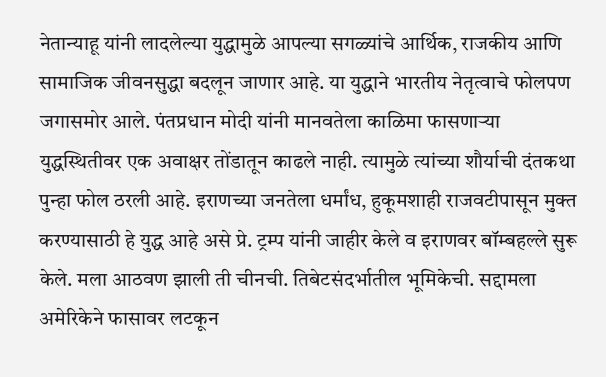नेतान्याहू यांनी लादलेल्या युद्धामुळे आपल्या सगळ्यांचे आर्थिक, राजकीय आणि सामाजिक जीवनसुद्धा बदलून जाणार आहे. या युद्धाने भारतीय नेतृत्वाचे फोलपण जगासमोर आले. पंतप्रधान मोदी यांनी मानवतेला काळिमा फासणाऱ्या युद्धस्थितीवर एक अवाक्षर तोंडातून काढले नाही. त्यामुळे त्यांच्या शौर्याची दंतकथा पुन्हा फोल ठरली आहे. इराणच्या जनतेला धर्मांध, हुकूमशाही राजवटीपासून मुक्त करण्यासाठी हे युद्ध आहे असे प्रे. ट्रम्प यांनी जाहीर केले व इराणवर बॉम्बहल्ले सुरू केले. मला आठवण झाली ती चीनची. तिबेटसंदर्भातील भूमिकेची. सद्दामला अमेरिकेने फासावर लटकून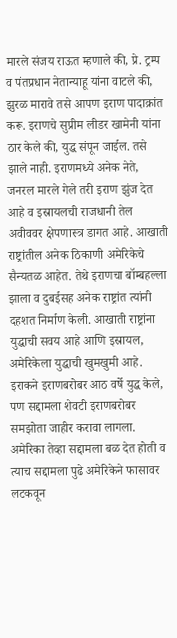मारले संजय राऊत म्हणाले की, प्रे. ट्रम्प व पंतप्रधान नेतान्याहू यांना वाटले की, झुरळ मारावे तसे आपण इराण पादाक्रांत करू. इराणचे सुप्रीम लीडर खामेनी यांना ठार केले की, युद्ध संपून जाईल. तसे झाले नाही. इराणमध्ये अनेक नेते, जनरल मारले गेले तरी इराण झुंज देत आहे व इस्रायलची राजधानी तेल अवीववर क्षेपणास्त्र डागत आहे. आखाती राष्ट्रांतील अनेक ठिकाणी अमेरिकेचे सैन्यतळ आहेत. तेथे इराणचा बॉम्बहल्ला झाला व दुबईसह अनेक राष्ट्रांत त्यांनी दहशत निर्माण केली. आखाती राष्ट्रांना युद्धाची सवय आहे आणि इस्रायल, अमेरिकेला युद्धाची खुमखुमी आहे. इराकने इराणबरोबर आठ वर्षे युद्ध केले, पण सद्दामला शेवटी इराणबरोबर समझोता जाहीर करावा लागला. अमेरिका तेव्हा सद्दामला बळ देत होती व त्याच सद्दामला पुढे अमेरिकेने फासावर लटकवून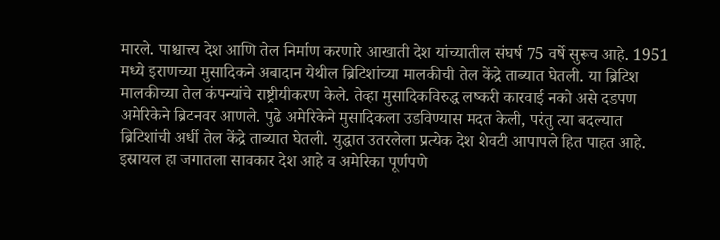मारले. पाश्चात्त्य देश आणि तेल निर्माण करणारे आखाती देश यांच्यातील संघर्ष 75 वर्षे सुरूच आहे. 1951 मध्ये इराणच्या मुसादिकने अबादान येथील ब्रिटिशांच्या मालकीची तेल केंद्रे ताब्यात घेतली. या ब्रिटिश मालकीच्या तेल कंपन्यांचे राष्ट्रीयीकरण केले. तेव्हा मुसादिकविरुद्ध लष्करी कारवाई नको असे दडपण अमेरिकेने ब्रिटनवर आणले. पुढे अमेरिकेने मुसादिकला उडविण्यास मदत केली, परंतु त्या बदल्यात ब्रिटिशांची अर्धी तेल केंद्रे ताब्यात घेतली. युद्धात उतरलेला प्रत्येक देश शेवटी आपापले हित पाहत आहे. इस्रायल हा जगातला सावकार देश आहे व अमेरिका पूर्णपणे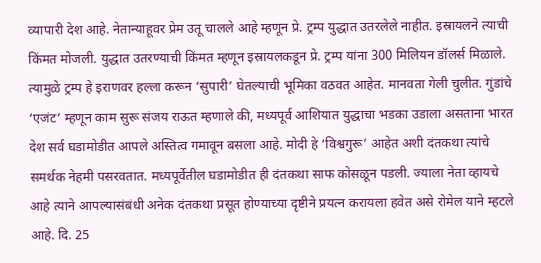व्यापारी देश आहे. नेतान्याहूवर प्रेम उतू चालले आहे म्हणून प्रे. ट्रम्प युद्धात उतरलेले नाहीत. इस्रायलने त्याची किंमत मोजली. युद्धात उतरण्याची किंमत म्हणून इस्रायलकडून प्रे. ट्रम्प यांना 300 मिलियन डॉलर्स मिळाले. त्यामुळे ट्रम्प हे इराणवर हल्ला करून ‘सुपारी’ घेतल्याची भूमिका वठवत आहेत. मानवता गेली चुलीत. गुंडांचे ‘एजंट’ म्हणून काम सुरू संजय राऊत म्हणाले की, मध्यपूर्व आशियात युद्धाचा भडका उडाला असताना भारत देश सर्व घडामोडीत आपले अस्तित्व गमावून बसला आहे. मोदी हे ‘विश्वगुरू’ आहेत अशी दंतकथा त्यांचे समर्थक नेहमी पसरवतात. मध्यपूर्वेतील घडामोडीत ही दंतकथा साफ कोसळून पडली. ज्याला नेता व्हायचे आहे त्याने आपल्यासंबंधी अनेक दंतकथा प्रसूत होण्याच्या दृष्टीने प्रयत्न करायला हवेत असे रोमेल याने म्हटले आहे. दि. 25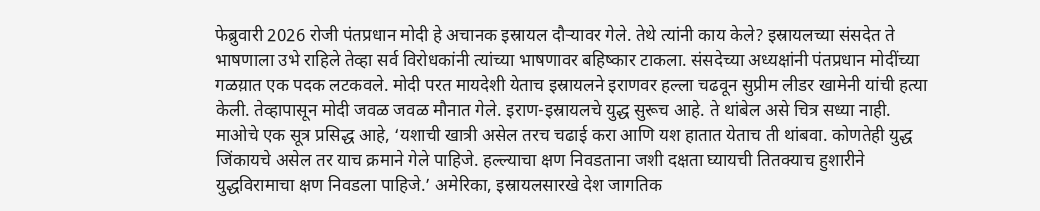फेब्रुवारी 2026 रोजी पंतप्रधान मोदी हे अचानक इस्रायल दौऱ्यावर गेले. तेथे त्यांनी काय केले? इस्रायलच्या संसदेत ते भाषणाला उभे राहिले तेव्हा सर्व विरोधकांनी त्यांच्या भाषणावर बहिष्कार टाकला. संसदेच्या अध्यक्षांनी पंतप्रधान मोदींच्या गळय़ात एक पदक लटकवले. मोदी परत मायदेशी येताच इस्रायलने इराणवर हल्ला चढवून सुप्रीम लीडर खामेनी यांची हत्या केली. तेव्हापासून मोदी जवळ जवळ मौनात गेले. इराण-इस्रायलचे युद्ध सुरूच आहे. ते थांबेल असे चित्र सध्या नाही. माओचे एक सूत्र प्रसिद्ध आहे, ‘यशाची खात्री असेल तरच चढाई करा आणि यश हातात येताच ती थांबवा. कोणतेही युद्ध जिंकायचे असेल तर याच क्रमाने गेले पाहिजे. हल्ल्याचा क्षण निवडताना जशी दक्षता घ्यायची तितक्याच हुशारीने युद्धविरामाचा क्षण निवडला पाहिजे.’ अमेरिका, इस्रायलसारखे देश जागतिक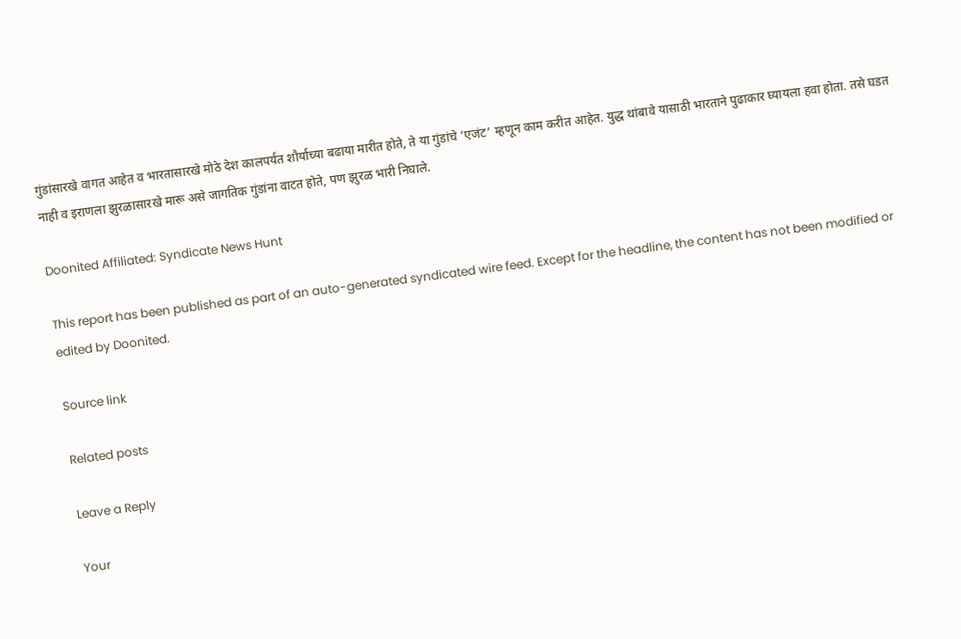गुंडांसारखे वागत आहेत व भारतासारखे मोठे देश कालपर्यंत शौर्याच्या बढाया मारीत होते, ते या गुंडांचे ‘एजंट’ म्हणून काम करीत आहेत. युद्ध थांबावे यासाठी भारताने पुढाकार घ्यायला हवा होता. तसे घडत नाही व इराणला झुरळासारखे मारू असे जागतिक गुंडांना वाटत होते, पण झुरळ भारी निघाले.

Doonited Affiliated: Syndicate News Hunt

This report has been published as part of an auto-generated syndicated wire feed. Except for the headline, the content has not been modified or edited by Doonited.

Source link

Related posts

Leave a Reply

Your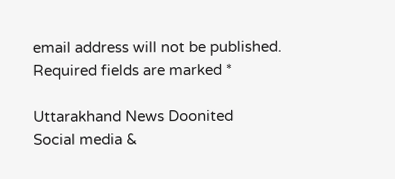email address will not be published. Required fields are marked *

Uttarakhand News Doonited
Social media &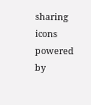sharing icons powered by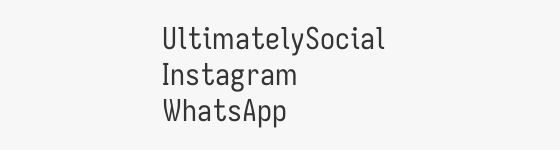UltimatelySocial
Instagram
WhatsApp